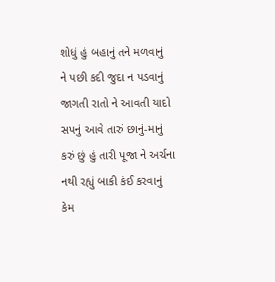શોધું હું બહાનું તને મળવાનું
ને પછી કદી જુદા ન પડવાનું
જાગતી રાતો ને આવતી યાદો
સપનું આવે તારું છાનું-માનું
કરું છું હું તારી પૂજા ને અર્ચના
નથી રહ્યું બાકી કંઈ કરવાનું
કેમ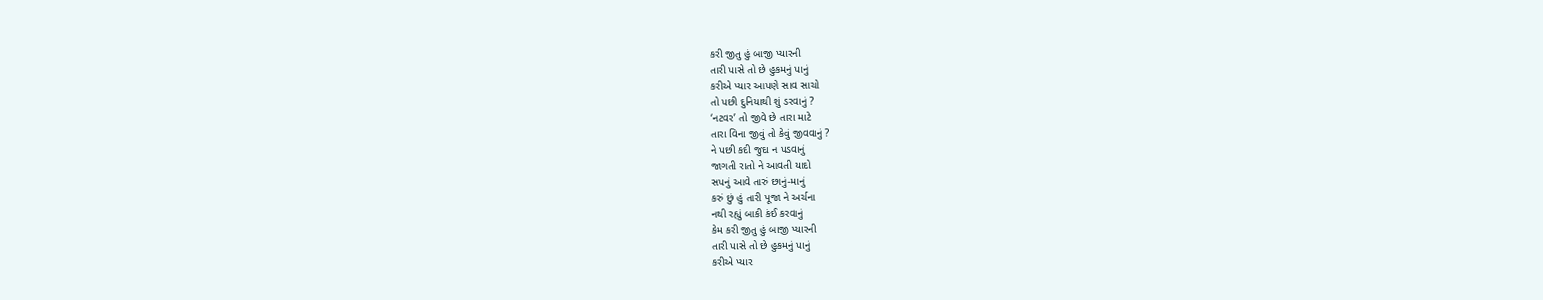કરી જીતુ હું બાજી પ્યારની
તારી પાસે તો છે હુકમનું પાનું
કરીએ પ્યાર આપણે સાવ સાચો
તો પછી દુનિયાથી શું ડરવાનું ?
‘નટવર’ તો જીવે છે તારા માટે
તારા વિના જીવું તો કેવું જીવવાનું ?
ને પછી કદી જુદા ન પડવાનું
જાગતી રાતો ને આવતી યાદો
સપનું આવે તારું છાનું-માનું
કરું છું હું તારી પૂજા ને અર્ચના
નથી રહ્યું બાકી કંઈ કરવાનું
કેમ કરી જીતુ હું બાજી પ્યારની
તારી પાસે તો છે હુકમનું પાનું
કરીએ પ્યાર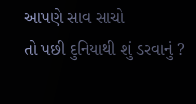આપણે સાવ સાચો
તો પછી દુનિયાથી શું ડરવાનું ?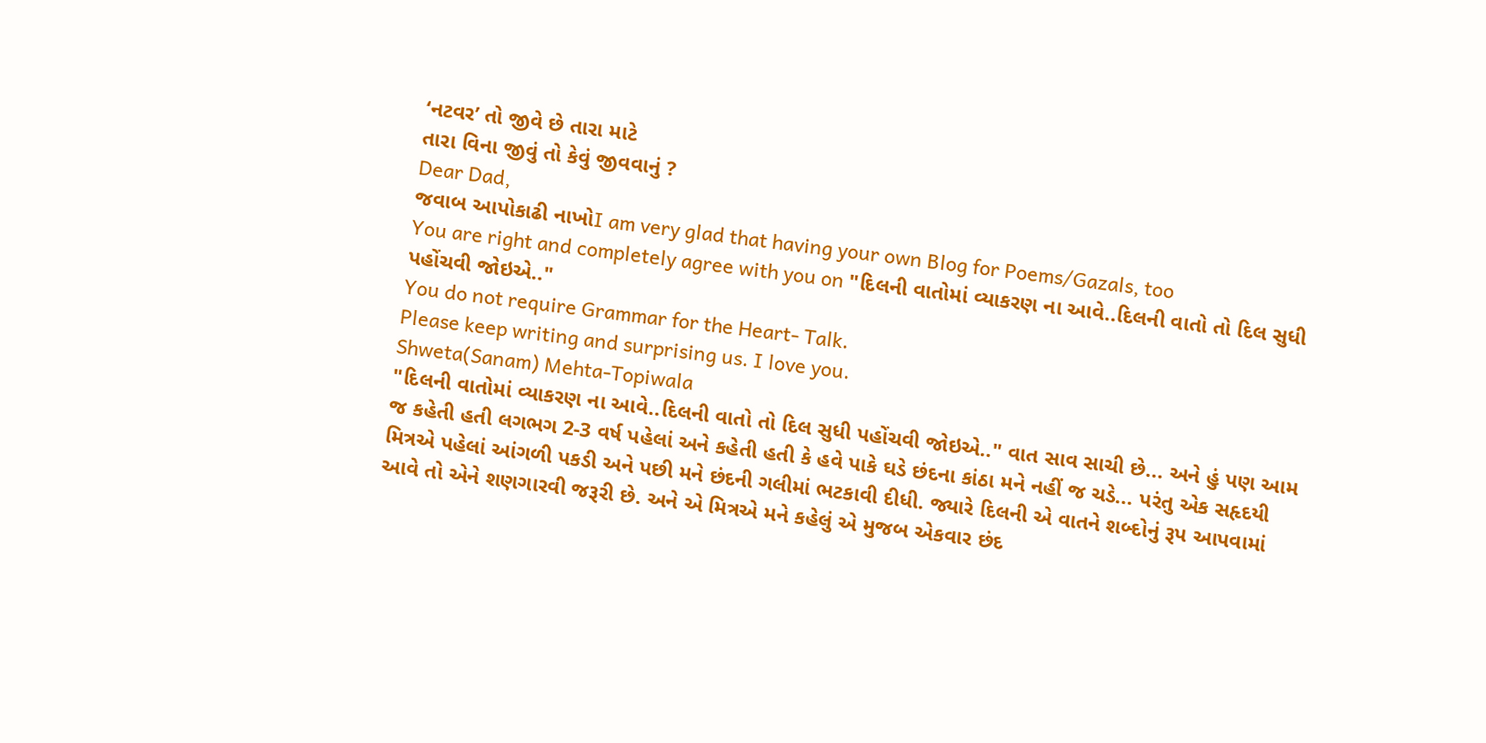‘નટવર’ તો જીવે છે તારા માટે
તારા વિના જીવું તો કેવું જીવવાનું ?
Dear Dad,
જવાબ આપોકાઢી નાખોI am very glad that having your own Blog for Poems/Gazals, too
You are right and completely agree with you on "દિલની વાતોમાં વ્યાકરણ ના આવે..દિલની વાતો તો દિલ સુધી પહોંચવી જોઇએ.."
You do not require Grammar for the Heart- Talk.
Please keep writing and surprising us. I love you.
Shweta(Sanam) Mehta-Topiwala
"દિલની વાતોમાં વ્યાકરણ ના આવે..દિલની વાતો તો દિલ સુધી પહોંચવી જોઇએ.." વાત સાવ સાચી છે... અને હું પણ આમ જ કહેતી હતી લગભગ 2-3 વર્ષ પહેલાં અને કહેતી હતી કે હવે પાકે ઘડે છંદના કાંઠા મને નહીં જ ચડે... પરંતુ એક સહૃદયી મિત્રએ પહેલાં આંગળી પકડી અને પછી મને છંદની ગલીમાં ભટકાવી દીધી. જ્યારે દિલની એ વાતને શબ્દોનું રૂપ આપવામાં આવે તો એને શણગારવી જરૂરી છે. અને એ મિત્રએ મને કહેલું એ મુજબ એકવાર છંદ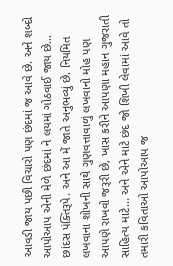આવડી જાય પછી વિચારો પણ છંદમાં જ આવે છે. અને શબ્દો આપોઆપ એની મેળે છંદમાં ને લયમાં ગોઠવાઈ જાય છે... છાંદસ પંક્તિરૂપે. અને આ મેં જાતે અનુભવ્યું છે. નિયમિત લખવાના શોખની સાથે ગુણવત્તાવાળું લખવાનો મોહ પણ આપણે રાખવો જરૂરી છે, ખાસ કરીને આપણા મહાન ગુજરાતી સાહિત્ય માટે... અને એને માટે છંદ જો શિખી લેવામાં આવે તો તમારી કવિતાઓ આપોઆપ જ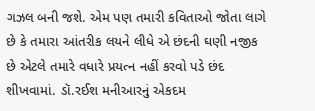ગઝલ બની જશે. એમ પણ તમારી કવિતાઓ જોતા લાગે છે કે તમારા આંતરીક લયને લીધે એ છંદની ઘણી નજીક છે એટલે તમારે વધારે પ્રયત્ન નહીં કરવો પડે છંદ શીખવામાં. ડૉ.રઈશ મનીઆરનું એકદમ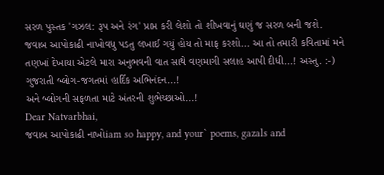સરળ પુસ્તક 'ગઝલ: રૂપ અને રંગ' પ્રાપ્ત કરી લેશો તો શીખવાનું ઘણું જ સરળ બની જશે.
જવાબ આપોકાઢી નાખોવધુ પડતુ લખાઈ ગયું હોય તો માફ કરશો... આ તો તમારી કવિતામાં મને તણખાં દેખાયા એટલે મારા અનુભવની વાત સાથે વણમાગી સલાહ આપી દીધી...! અસ્તુ. :-)
ગુજરાતી બ્લોગ-જગતમાં હાર્દિક અભિનંદન...!
અને બ્લોગની સફળતા માટે અંતરની શુભેચ્છાઓ...!
Dear Natvarbhai,
જવાબ આપોકાઢી નાખોiam so happy, and your` poems, gazals and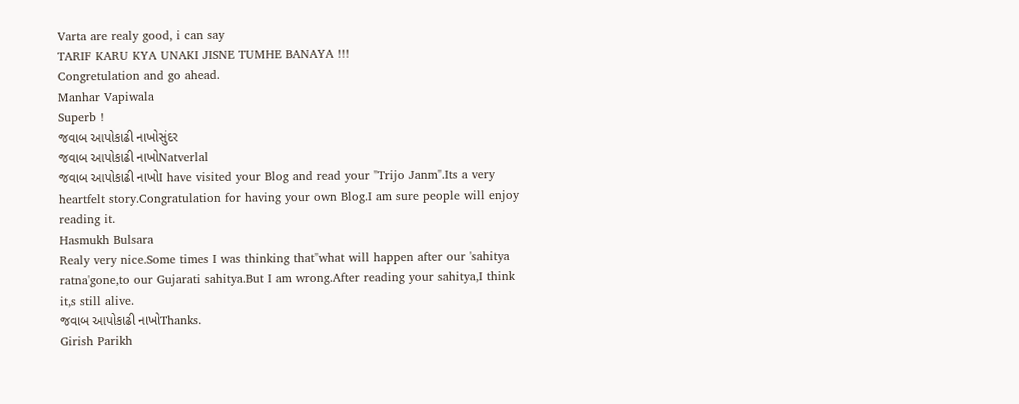Varta are realy good, i can say
TARIF KARU KYA UNAKI JISNE TUMHE BANAYA !!!
Congretulation and go ahead.
Manhar Vapiwala
Superb !
જવાબ આપોકાઢી નાખોસુંદર
જવાબ આપોકાઢી નાખોNatverlal
જવાબ આપોકાઢી નાખોI have visited your Blog and read your "Trijo Janm".Its a very heartfelt story.Congratulation for having your own Blog.I am sure people will enjoy reading it.
Hasmukh Bulsara
Realy very nice.Some times I was thinking that"what will happen after our 'sahitya ratna'gone,to our Gujarati sahitya.But I am wrong.After reading your sahitya,I think it,s still alive.
જવાબ આપોકાઢી નાખોThanks.
Girish Parikh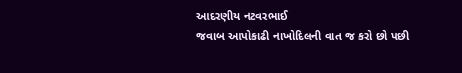આદરણીય નટવરભાઈ
જવાબ આપોકાઢી નાખોદિલની વાત જ કરો છો પછી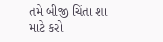તમે બીજી ચિંતા શા માટે કરો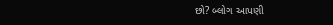છો? બ્લોગ આપણી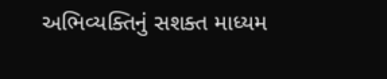અભિવ્યક્તિનું સશક્ત માધ્યમ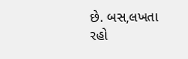છે. બસ,લખતા રહો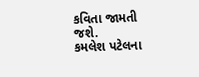કવિતા જામતી જશે.
કમલેશ પટેલના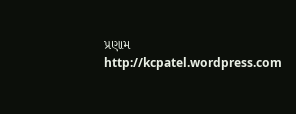પ્રણામ
http://kcpatel.wordpress.com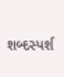શબ્દસ્પર્શ